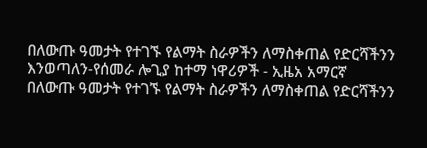በለውጡ ዓመታት የተገኙ የልማት ስራዎችን ለማስቀጠል የድርሻችንን እንወጣለን-የሰመራ ሎጊያ ከተማ ነዋሪዎች - ኢዜአ አማርኛ
በለውጡ ዓመታት የተገኙ የልማት ስራዎችን ለማስቀጠል የድርሻችንን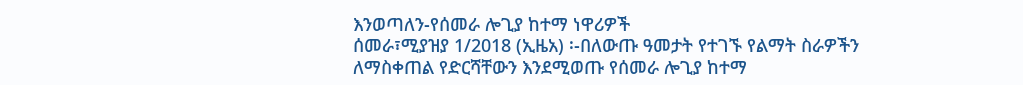እንወጣለን-የሰመራ ሎጊያ ከተማ ነዋሪዎች
ሰመራ፣ሚያዝያ 1/2018 (ኢዜአ) ፡-በለውጡ ዓመታት የተገኙ የልማት ስራዎችን ለማስቀጠል የድርሻቸውን እንደሚወጡ የሰመራ ሎጊያ ከተማ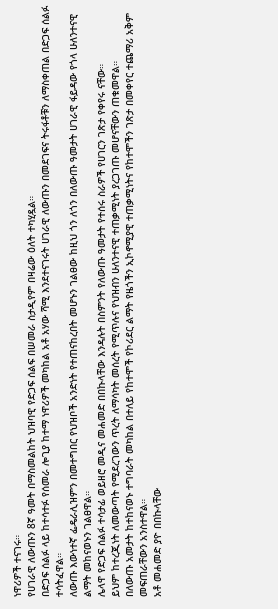ነዋሪዎች ተናገሩ።
የሀገራዊ ለውጡን 8ኛ ዓመት በማስመልከት ህዝባዊ የድጋፍ ሰልፍ በሠመራ ስታዲየም በዛሬው ዕለት ተካሂዷል።
በድጋፍ ሰልፉ ላይ ከተሳተፉ የሰመራ ሎጊያ ከተማ ነዋሪዎች መካከል አቶ አሃው ሻሚ እንደተናገሩት ሀገራዊ ለውጡን በመደገፍና ትሩፋቶቹን ለማስቀጠል በድጋፍ ሰልፉ ተሳትፈዋል።
ለውጡ እውነተኛ ፌዴራሊዝምን በመተግበር የህዝቦች አንድነት የተጠናከረበት መሆኑን ገልፀው ከዚህ ጎን ለጎን በለውጡ ዓመታት ሀገራዊ ፋይዳው የጎላ ሁለንተናዊ ልማት መከናወኑን ገልፀዋል።
ሌላዋ የድጋፍ ሰልፉ ተሳታፊ ወይዘሮ መዲና መሐመድ በበኩላቸው እንዳሉት በስምንት የለውጡ ዓመታት የተሰሩ ስራዎች የሀገርን ገጽታ የቀየሩ ናቸው።
ይህም ከተረጂነት ለመውጣት የሚደረገውን ጥረት ለማሳካት መሰረት የሚጥሉና የህዝብን ሁለንተናዊ ተጠቃሚነት ያረጋገጡ መሆናቸውን ጠቁመዋል።
በለውጡ አመታት ከተከናወኑ ተግባራት መካከል በተለይ የከተሞች የኮሪደር ልማት የዜጎችን ኢኮኖሚያዊ ተጠቃሚነትና የከተሞችን ገጽታ በመቀየር ተጨማሪ አቅም መፍጠራቸውን አንስተዋል።
አቶ መሐመድ ያዮ በበኩላቸው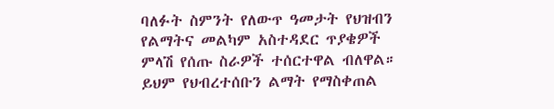ባለፉት ስምንት የለውጥ ዓመታት የህዝብን የልማትና መልካም አስተዳደር ጥያቄዎች ምላሽ የሰጡ ስራዎች ተሰርተዋል ብለዋል።
ይህም የህብረተሰቡን ልማት የማስቀጠል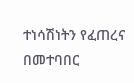ተነሳሽነትን የፈጠረና በመተባበር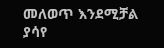መለወጥ እንደሚቻል ያሳየ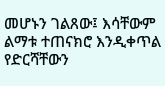መሆኑን ገልጸው፤ እሳቸውም ልማቱ ተጠናክሮ እንዲቀጥል የድርሻቸውን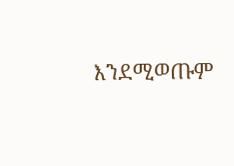እንደሚወጡም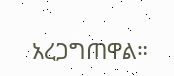አረጋግጠዋል።